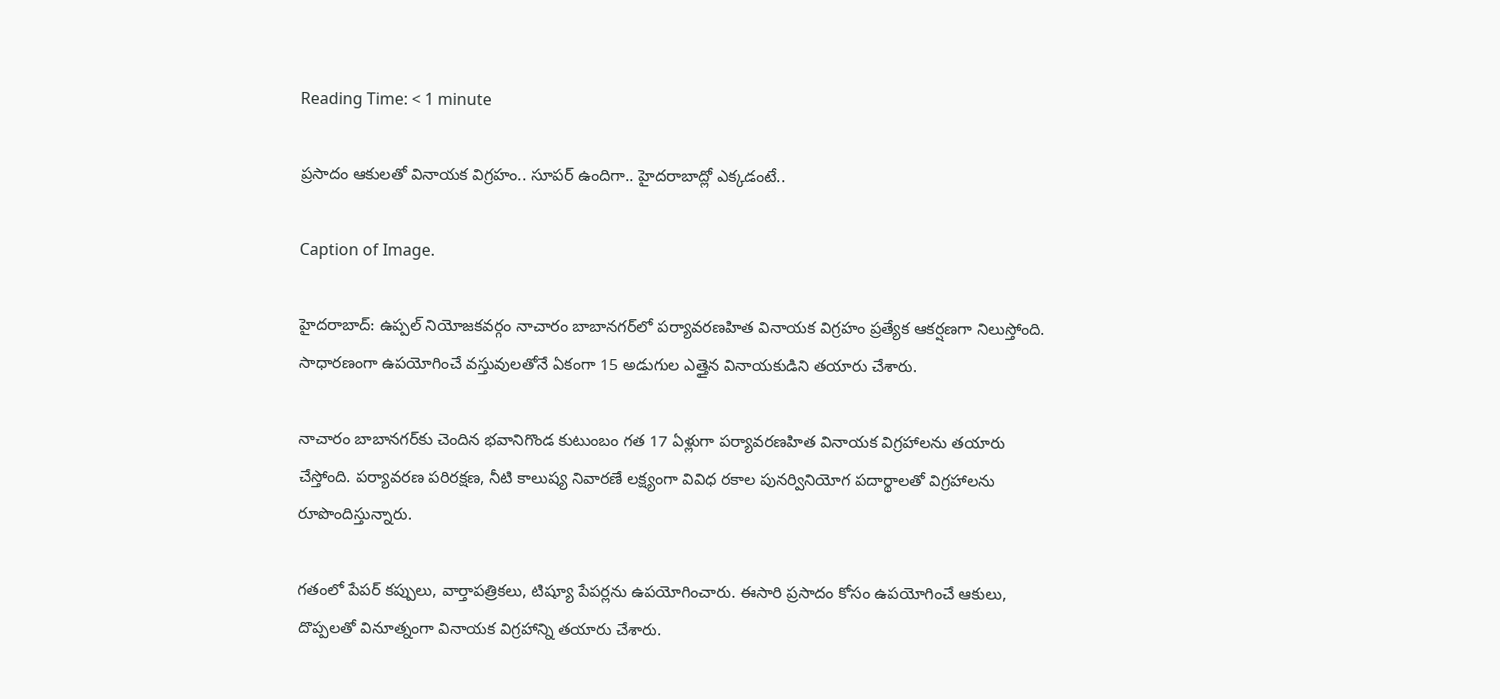Reading Time: < 1 minute

ప్రసాదం ఆకులతో వినాయక విగ్రహం.. సూపర్ ఉందిగా.. హైదరాబాద్లో ఎక్కడంటే..

Caption of Image.

హైదరాబాద్: ఉప్పల్ నియోజకవర్గం నాచారం బాబానగర్‌లో పర్యావరణహిత వినాయక విగ్రహం ప్రత్యేక ఆకర్షణగా నిలుస్తోంది. సాధారణంగా ఉపయోగించే వస్తువులతోనే ఏకంగా 15 అడుగుల ఎత్తైన వినాయకుడిని తయారు చేశారు.

నాచారం బాబానగర్‌కు చెందిన భవానిగొండ కుటుంబం గత 17 ఏళ్లుగా పర్యావరణహిత వినాయక విగ్రహాలను తయారు చేస్తోంది. పర్యావరణ పరిరక్షణ, నీటి కాలుష్య నివారణే లక్ష్యంగా వివిధ రకాల పునర్వినియోగ పదార్థాలతో విగ్రహాలను రూపొందిస్తున్నారు.

గతంలో పేపర్ కప్పులు, వార్తాపత్రికలు, టిష్యూ పేపర్లను ఉపయోగించారు. ఈసారి ప్రసాదం కోసం ఉపయోగించే ఆకులు, దొప్పలతో వినూత్నంగా వినాయక విగ్రహాన్ని తయారు చేశారు.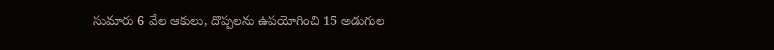సుమారు 6 వేల ఆకులు, దొప్పలను ఉపయోగించి 15 అడుగుల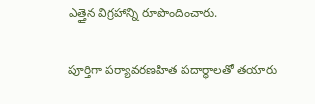ఎత్తైన విగ్రహాన్ని రూపొందించారు.

పూర్తిగా పర్యావరణహిత పదార్థాలతో తయారు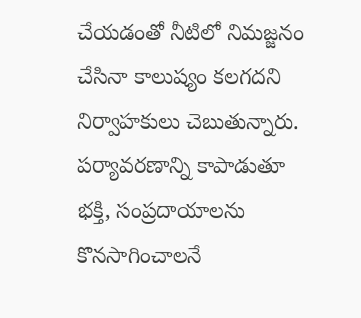చేయడంతో నీటిలో నిమజ్జనం చేసినా కాలుష్యం కలగదని నిర్వాహకులు చెబుతున్నారు. పర్యావరణాన్ని కాపాడుతూ భక్తి, సంప్రదాయాలను కొనసాగించాలనే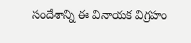సందేశాన్ని ఈ వినాయక విగ్రహం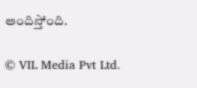అందిస్తోంది.

© VIL Media Pvt Ltd.